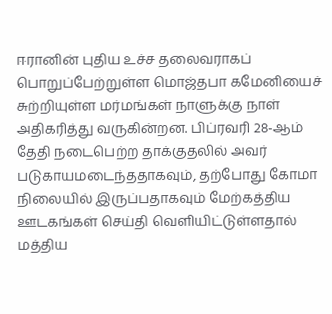ஈரானின் புதிய உச்ச தலைவராகப் பொறுப்பேற்றுள்ள மொஜ்தபா கமேனியைச் சுற்றியுள்ள மர்மங்கள் நாளுக்கு நாள் அதிகரித்து வருகின்றன. பிப்ரவரி 28-ஆம் தேதி நடைபெற்ற தாக்குதலில் அவர் படுகாயமடைந்ததாகவும், தற்போது கோமா நிலையில் இருப்பதாகவும் மேற்கத்திய ஊடகங்கள் செய்தி வெளியிட்டுள்ளதால் மத்திய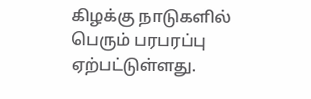கிழக்கு நாடுகளில் பெரும் பரபரப்பு ஏற்பட்டுள்ளது.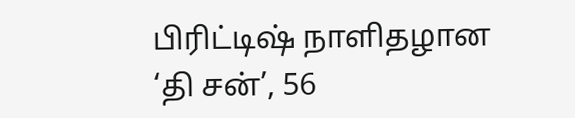பிரிட்டிஷ் நாளிதழான ‘தி சன்’, 56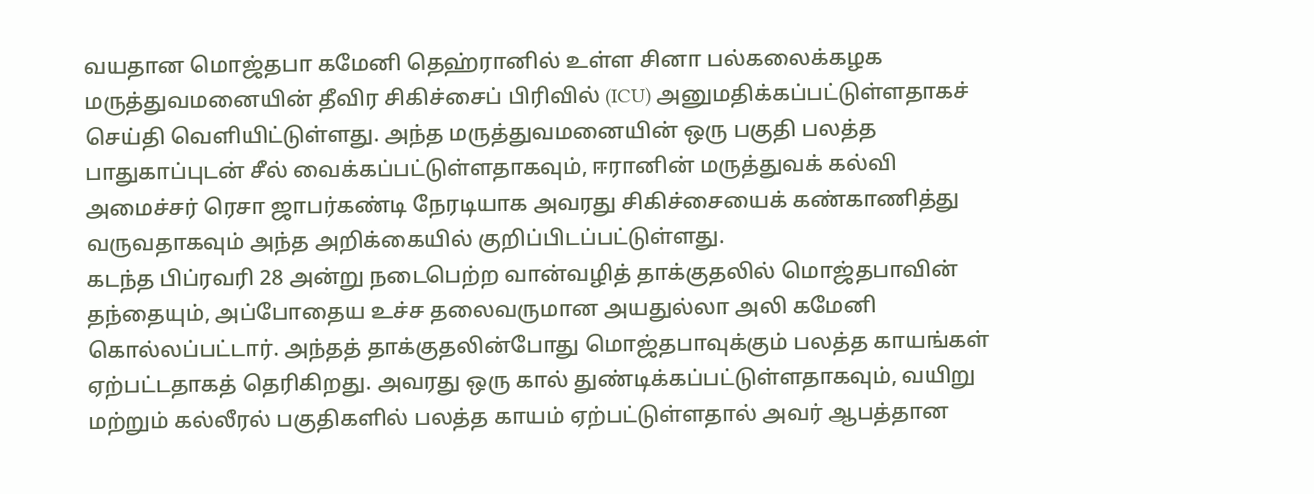வயதான மொஜ்தபா கமேனி தெஹ்ரானில் உள்ள சினா பல்கலைக்கழக மருத்துவமனையின் தீவிர சிகிச்சைப் பிரிவில் (ICU) அனுமதிக்கப்பட்டுள்ளதாகச் செய்தி வெளியிட்டுள்ளது. அந்த மருத்துவமனையின் ஒரு பகுதி பலத்த பாதுகாப்புடன் சீல் வைக்கப்பட்டுள்ளதாகவும், ஈரானின் மருத்துவக் கல்வி அமைச்சர் ரெசா ஜாபர்கண்டி நேரடியாக அவரது சிகிச்சையைக் கண்காணித்து வருவதாகவும் அந்த அறிக்கையில் குறிப்பிடப்பட்டுள்ளது.
கடந்த பிப்ரவரி 28 அன்று நடைபெற்ற வான்வழித் தாக்குதலில் மொஜ்தபாவின் தந்தையும், அப்போதைய உச்ச தலைவருமான அயதுல்லா அலி கமேனி கொல்லப்பட்டார். அந்தத் தாக்குதலின்போது மொஜ்தபாவுக்கும் பலத்த காயங்கள் ஏற்பட்டதாகத் தெரிகிறது. அவரது ஒரு கால் துண்டிக்கப்பட்டுள்ளதாகவும், வயிறு மற்றும் கல்லீரல் பகுதிகளில் பலத்த காயம் ஏற்பட்டுள்ளதால் அவர் ஆபத்தான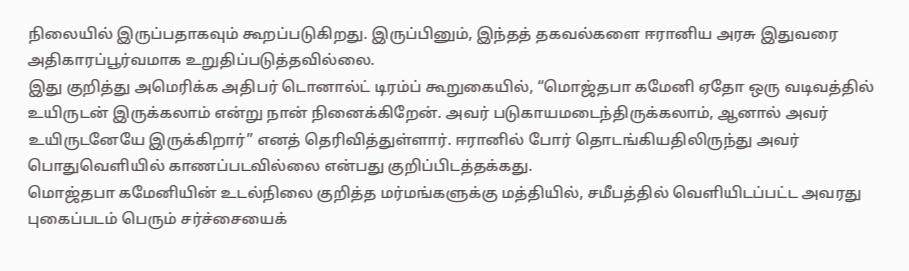நிலையில் இருப்பதாகவும் கூறப்படுகிறது. இருப்பினும், இந்தத் தகவல்களை ஈரானிய அரசு இதுவரை அதிகாரப்பூர்வமாக உறுதிப்படுத்தவில்லை.
இது குறித்து அமெரிக்க அதிபர் டொனால்ட் டிரம்ப் கூறுகையில், “மொஜ்தபா கமேனி ஏதோ ஒரு வடிவத்தில் உயிருடன் இருக்கலாம் என்று நான் நினைக்கிறேன். அவர் படுகாயமடைந்திருக்கலாம், ஆனால் அவர் உயிருடனேயே இருக்கிறார்” எனத் தெரிவித்துள்ளார். ஈரானில் போர் தொடங்கியதிலிருந்து அவர் பொதுவெளியில் காணப்படவில்லை என்பது குறிப்பிடத்தக்கது.
மொஜ்தபா கமேனியின் உடல்நிலை குறித்த மர்மங்களுக்கு மத்தியில், சமீபத்தில் வெளியிடப்பட்ட அவரது புகைப்படம் பெரும் சர்ச்சையைக்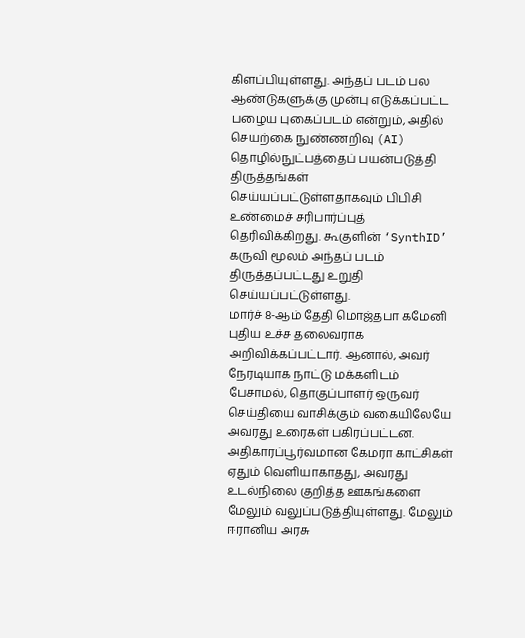கிளப்பியுள்ளது. அந்தப் படம் பல ஆண்டுகளுக்கு முன்பு எடுக்கப்பட்ட பழைய புகைப்படம் என்றும், அதில் செயற்கை நுண்ணறிவு (AI) தொழில்நுட்பத்தைப் பயன்படுத்தி திருத்தங்கள் செய்யப்பட்டுள்ளதாகவும் பிபிசி உண்மைச் சரிபார்ப்புத் தெரிவிக்கிறது. கூகுளின் ‘SynthID’ கருவி மூலம் அந்தப் படம் திருத்தப்பட்டது உறுதி செய்யப்பட்டுள்ளது.
மார்ச் 8-ஆம் தேதி மொஜ்தபா கமேனி புதிய உச்ச தலைவராக அறிவிக்கப்பட்டார். ஆனால், அவர் நேரடியாக நாட்டு மக்களிடம் பேசாமல், தொகுப்பாளர் ஒருவர் செய்தியை வாசிக்கும் வகையிலேயே அவரது உரைகள் பகிரப்பட்டன. அதிகாரப்பூர்வமான கேமரா காட்சிகள் ஏதும் வெளியாகாதது, அவரது உடல்நிலை குறித்த ஊகங்களை மேலும் வலுப்படுத்தியுள்ளது. மேலும் ஈரானிய அரசு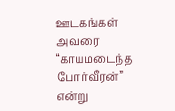ஊடகங்கள் அவரை “காயமடைந்த போர்வீரன்” என்று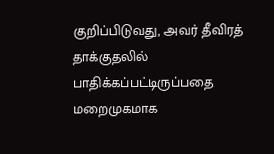குறிப்பிடுவது, அவர் தீவிரத் தாக்குதலில் பாதிக்கப்பட்டிருப்பதை மறைமுகமாக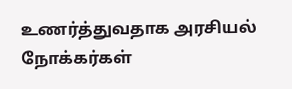உணர்த்துவதாக அரசியல் நோக்கர்கள்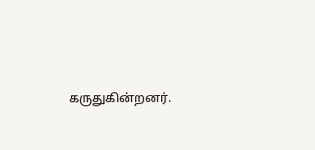கருதுகின்றனர்.